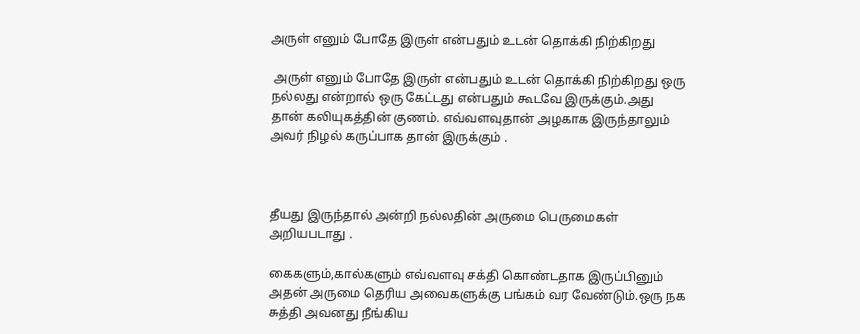அருள் எனும் போதே இருள் என்பதும் உடன் தொக்கி நிற்கிறது

 அருள் எனும் போதே இருள் என்பதும் உடன் தொக்கி நிற்கிறது ஒரு நல்லது என்றால் ஒரு கேட்டது என்பதும் கூடவே இருக்கும்.அது தான் கலியுகத்தின் குணம். எவ்வளவுதான் அழகாக இருந்தாலும் அவர் நிழல் கருப்பாக தான் இருக்கும் .



தீயது இருந்தால் அன்றி நல்லதின் அருமை பெருமைகள் அறியபடாது .

கைகளும்,கால்களும் எவ்வளவு சக்தி கொண்டதாக இருப்பினும் அதன் அருமை தெரிய அவைகளுக்கு பங்கம் வர வேண்டும்.ஒரு நக சுத்தி அவனது நீங்கிய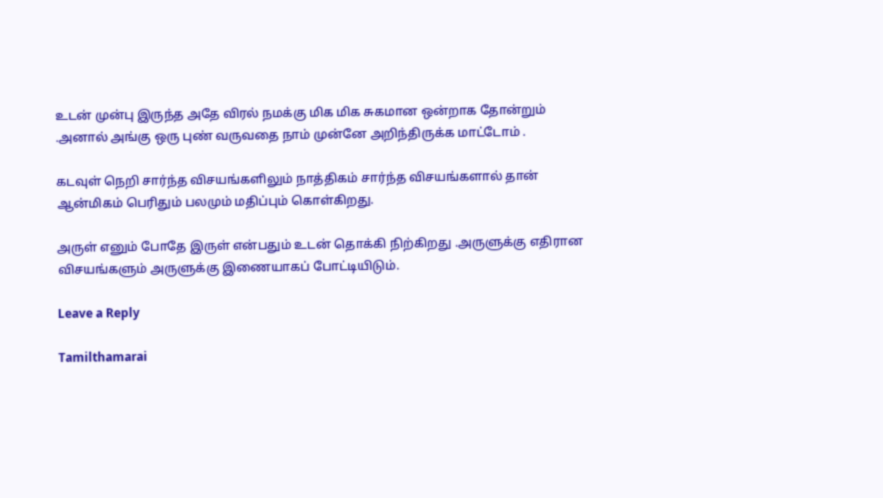உடன் முன்பு இருந்த அதே விரல் நமக்கு மிக மிக சுகமான ஒன்றாக தோன்றும் .அனால் அங்கு ஒரு புண் வருவதை நாம் முன்னே அறிந்திருக்க மாட்டோம் .

கடவுள் நெறி சார்ந்த விசயங்களிலும் நாத்திகம் சார்ந்த விசயங்களால் தான் ஆன்மிகம் பெரிதும் பலமும் மதிப்பும் கொள்கிறது.

அருள் எனும் போதே இருள் என்பதும் உடன் தொக்கி நிற்கிறது .அருளுக்கு எதிரான விசயங்களும் அருளுக்கு இணையாகப் போட்டியிடும்.

Leave a Reply

Tamilthamarai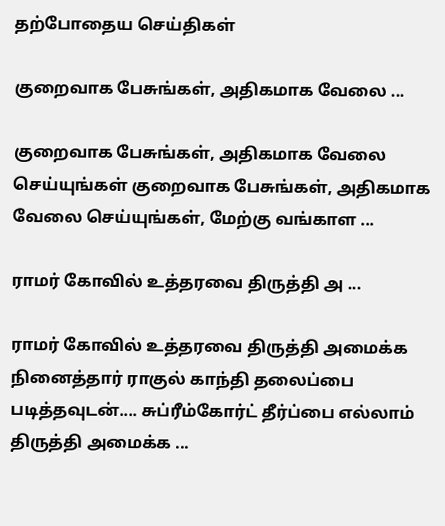தற்போதைய செய்திகள்

குறைவாக பேசுங்கள், அதிகமாக வேலை ...

குறைவாக பேசுங்கள், அதிகமாக வேலை செய்யுங்கள் குறைவாக பேசுங்கள், அதிகமாக வேலை செய்யுங்கள், மேற்கு வங்காள ...

ராமர் கோவில் உத்தரவை திருத்தி அ ...

ராமர் கோவில் உத்தரவை திருத்தி அமைக்க நினைத்தார் ராகுல் காந்தி தலைப்பை படித்தவுடன்.... சுப்ரீம்கோர்ட் தீர்ப்பை எல்லாம் திருத்தி அமைக்க ...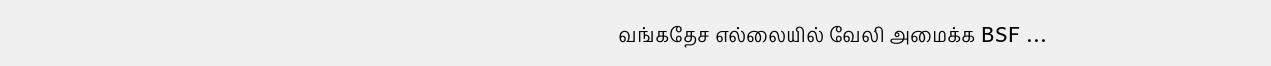வங்கதேச எல்லையில் வேலி அமைக்க BSF ...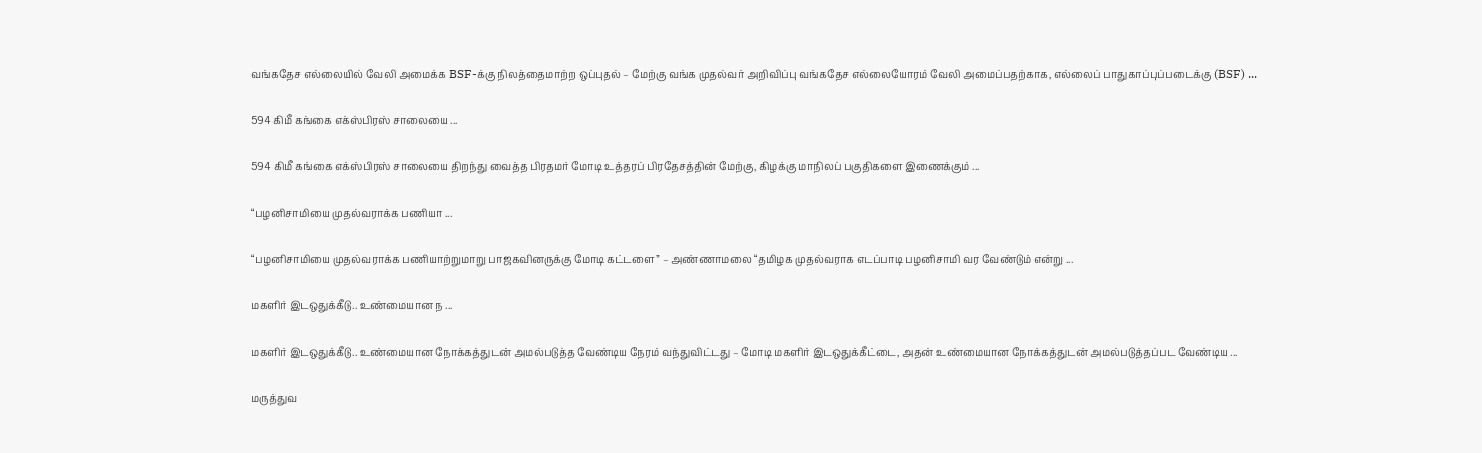வங்கதேச எல்லையில் வேலி அமைக்க BSF-க்கு நிலத்தைமாற்ற ஒப்புதல் – மேற்கு வங்க முதல்வர் அறிவிப்பு வங்கதேச எல்லையோரம் வேலி அமைப்பதற்காக, எல்லைப் பாதுகாப்புப்படைக்கு (BSF) ...

594 கிமீ கங்கை எக்ஸ்பிரஸ் சாலையை ...

594 கிமீ கங்கை எக்ஸ்பிரஸ் சாலையை திறந்து வைத்த பிரதமர் மோடி உத்தரப் பிரதேசத்தின் மேற்கு, கிழக்கு மாநிலப் பகுதிகளை இணைக்கும் ...

“பழனிசாமியை முதல்வராக்க பணியா ...

“பழனிசாமியை முதல்வராக்க பணியாற்றுமாறு பாஜகவினருக்கு மோடி கட்டளை” – அண்ணாமலை “தமிழக முதல்வராக எடப்பாடி பழனிசாமி வர வேண்டும் என்று ...

மகளிர் இடஒதுக்கீடு.. உண்மையான ந ...

மகளிர் இடஒதுக்கீடு.. உண்மையான நோக்கத்துடன் அமல்படுத்த வேண்டிய நேரம் வந்துவிட்டது – மோடி மகளிர் இடஒதுக்கீட்டை, அதன் உண்மையான நோக்கத்துடன் அமல்படுத்தப்பட வேண்டிய ...

மருத்துவ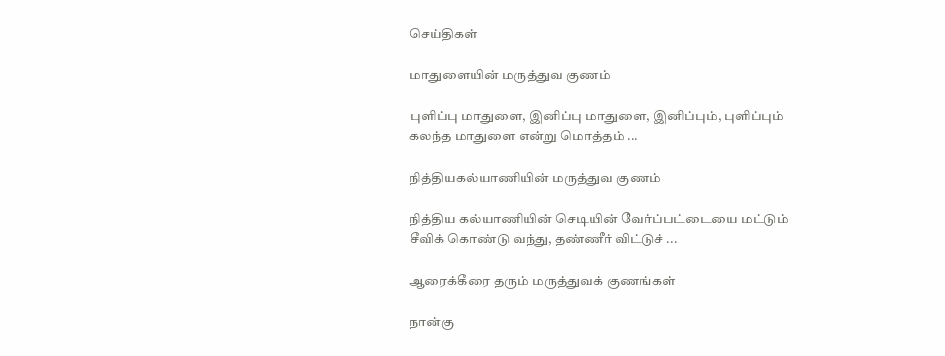செய்திகள்

மாதுளையின் மருத்துவ குணம்

புளிப்பு மாதுளை, இனிப்பு மாதுளை, இனிப்பும், புளிப்பும் கலந்த மாதுளை என்று மொத்தம் ...

நித்தியகல்யாணியின் மருத்துவ குணம்

நித்திய கல்யாணியின் செடியின் வேர்ப்பட்டையை மட்டும் சீவிக் கொண்டு வந்து, தண்ணீர் விட்டுச் ...

ஆரைக்கீரை தரும் மருத்துவக் குணங்கள்

நான்கு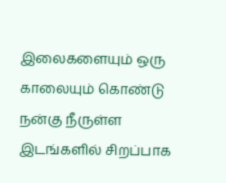இலைகளையும் ஒரு காலையும் கொண்டு நன்கு நீருள்ள இடங்களில் சிறப்பாக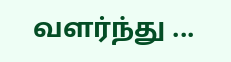வளர்ந்து ...